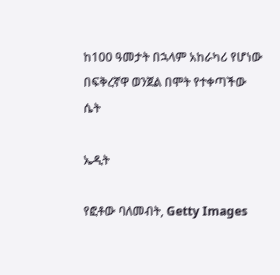ከ100 ዓመታት በኋላም አከራካሪ የሆነው በፍቅረኛዋ ወንጀል በሞት የተቀጣችው ሴት

ኤዲት

የፎቶው ባለመብት, Getty Images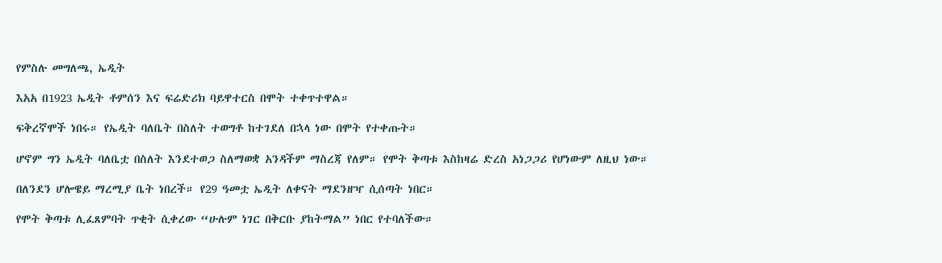የምስሉ መግለጫ, ኤዲት

እአአ በ1923 ኤዲት ቶምሰን እና ፍሬድሪክ ባይዋተርስ በሞት ተቀጥተዋል።

ፍቅረኛሞች ነበሩ። የኤዲት ባለቤት በስለት ተወግቶ ከተገደለ በኋላ ነው በሞት የተቀጡት።

ሆኖም ግን ኤዲት ባለቤቷ በስለት እንደተወጋ ስለማወቋ አንዳችም ማስረጃ የለም። የሞት ቅጣቱ እስከዛሬ ድረስ አነጋጋሪ የሆነውም ለዚህ ነው።

በለንደን ሆሎዌይ ማረሚያ ቤት ነበረች። የ29 ዓመቷ ኤዲት ለቀናት ማደንዘዣ ሲሰጣት ነበር።

የሞት ቅጣቱ ሊፈጸምባት ጥቂት ሲቀረው “ሁሉም ነገር በቅርቡ ያከትማል” ነበር የተባለችው።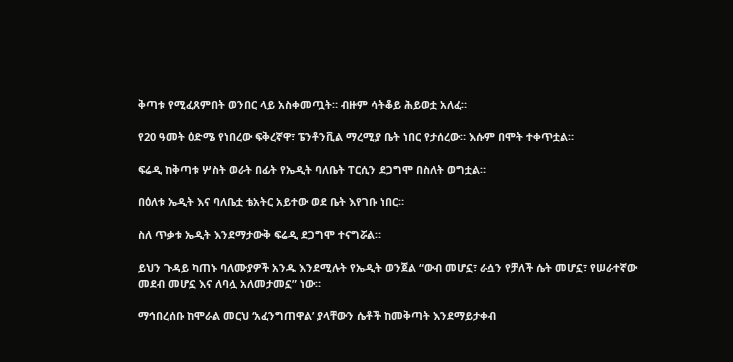ቅጣቱ የሚፈጸምበት ወንበር ላይ አስቀመጧት። ብዙም ሳትቆይ ሕይወቷ አለፈ።

የ20 ዓመት ዕድሜ የነበረው ፍቅረኛዋ፣ ፔንቶንቪል ማረሚያ ቤት ነበር የታሰረው። እሱም በሞት ተቀጥቷል።

ፍሬዲ ከቅጣቱ ሦስት ወራት በፊት የኤዲት ባለቤት ፐርሲን ደጋግሞ በስለት ወግቷል።

በዕለቱ ኤዲት እና ባለቤቷ ቴአትር አይተው ወደ ቤት እየገቡ ነበር።

ስለ ጥቃቱ ኤዲት እንደማታውቅ ፍሬዲ ደጋግሞ ተናግሯል።

ይህን ጉዳይ ካጠኑ ባለሙያዎች አንዱ እንደሚሉት የኤዲት ወንጀል “ውብ መሆኗ፣ ራሷን የቻለች ሴት መሆኗ፣ የሠራተኛው መደብ መሆኗ እና ለባሏ አለመታመኗ” ነው።

ማኅበረሰቡ ከሞራል መርህ ‘አፈንግጠዋል’ ያላቸውን ሴቶች ከመቅጣት እንደማይታቀብ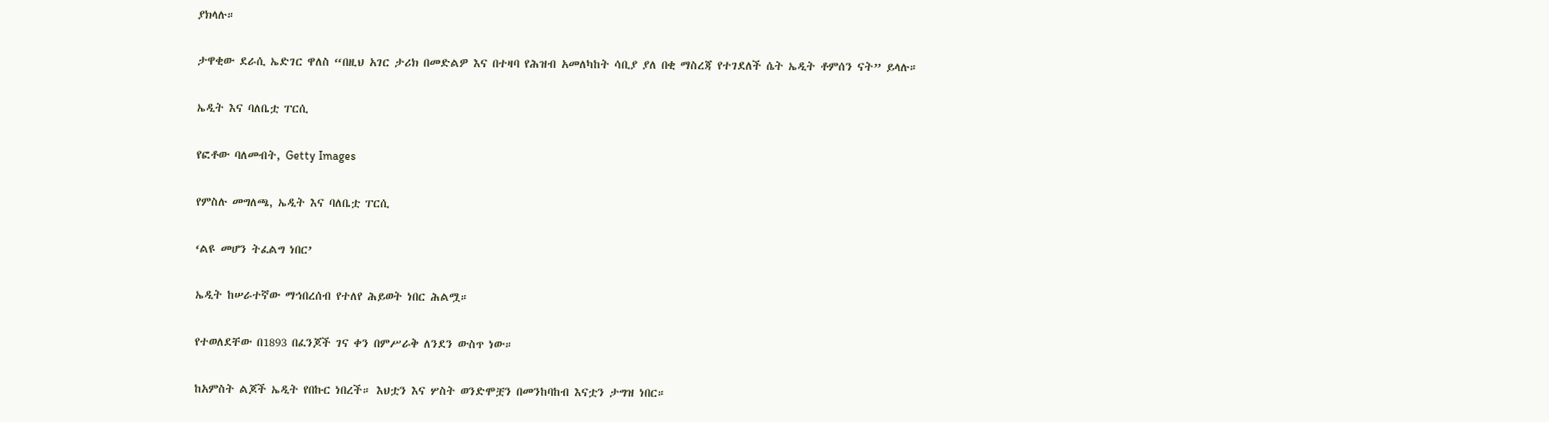ያክላሉ።

ታዋቂው ደራሲ ኤድገር ዋለስ “በዚህ አገር ታሪክ በመድልዎ እና በተዛባ የሕዝብ አመለካከት ሳቢያ ያለ በቂ ማስረጃ የተገደለች ሴት ኤዲት ቶምሰን ናት” ይላሉ።

ኤዲት እና ባለቤቷ ፐርሲ

የፎቶው ባለመብት, Getty Images

የምስሉ መግለጫ, ኤዲት እና ባለቤቷ ፐርሲ

‘ልዩ መሆን ትፈልግ ነበር’

ኤዲት ከሠራተኛው ማኅበረሰብ የተለየ ሕይወት ነበር ሕልሟ።

የተወለደቸው በ1893 በፈንጆች ገና ቀን በምሥራቅ ለንደን ውስጥ ነው።

ከአምስት ልጆች ኤዲት የበኩር ነበረች። እህቷን እና ሦስት ወንድሞቿን በመንከባከብ እናቷን ታግዝ ነበር።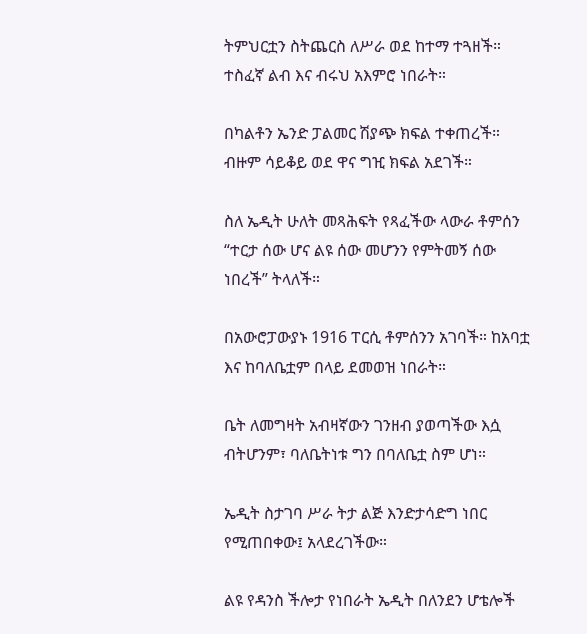ትምህርቷን ስትጨርስ ለሥራ ወደ ከተማ ተጓዘች። ተስፈኛ ልብ እና ብሩህ አእምሮ ነበራት።

በካልቶን ኤንድ ፓልመር ሽያጭ ክፍል ተቀጠረች። ብዙም ሳይቆይ ወደ ዋና ግዢ ክፍል አደገች።

ስለ ኤዲት ሁለት መጻሕፍት የጻፈችው ላውራ ቶምሰን “ተርታ ሰው ሆና ልዩ ሰው መሆንን የምትመኝ ሰው ነበረች” ትላለች።

በአውሮፓውያኑ 1916 ፐርሲ ቶምሰንን አገባች። ከአባቷ እና ከባለቤቷም በላይ ደመወዝ ነበራት።

ቤት ለመግዛት አብዛኛውን ገንዘብ ያወጣችው እሷ ብትሆንም፣ ባለቤትነቱ ግን በባለቤቷ ስም ሆነ።

ኤዲት ስታገባ ሥራ ትታ ልጅ እንድታሳድግ ነበር የሚጠበቀው፤ አላደረገችው።

ልዩ የዳንስ ችሎታ የነበራት ኤዲት በለንደን ሆቴሎች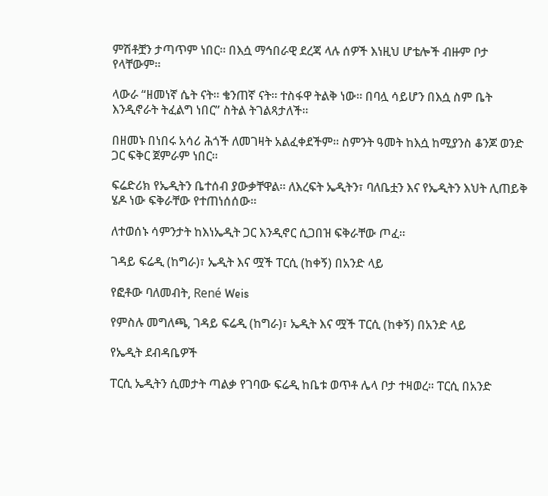ምሽቶቿን ታጣጥም ነበር። በእሷ ማኅበራዊ ደረጃ ላሉ ሰዎች እነዚህ ሆቴሎች ብዙም ቦታ የላቸውም።

ላውራ “ዘመነኛ ሴት ናት። ቄንጠኛ ናት። ተስፋዋ ትልቅ ነው። በባሏ ሳይሆን በእሷ ስም ቤት እንዲኖራት ትፈልግ ነበር” ስትል ትገልጻታለች።

በዘመኑ በነበሩ አሳሪ ሕጎች ለመገዛት አልፈቀደችም። ስምንት ዓመት ከእሷ ከሚያንስ ቆንጆ ወንድ ጋር ፍቅር ጀምራም ነበር።

ፍሬድሪክ የኤዲትን ቤተሰብ ያውቃቸዋል። ለእረፍት ኤዲትን፣ ባለቤቷን እና የኤዲትን እህት ሊጠይቅ ሄዶ ነው ፍቅራቸው የተጠነሰሰው።

ለተወሰኑ ሳምንታት ከእነኤዲት ጋር እንዲኖር ሲጋበዝ ፍቅራቸው ጦፈ።

ገዳይ ፍሬዲ (ከግራ)፣ ኤዲት እና ሟች ፐርሲ (ከቀኝ) በአንድ ላይ

የፎቶው ባለመብት, René Weis

የምስሉ መግለጫ, ገዳይ ፍሬዲ (ከግራ)፣ ኤዲት እና ሟች ፐርሲ (ከቀኝ) በአንድ ላይ

የኤዲት ደብዳቤዎች

ፐርሲ ኤዲትን ሲመታት ጣልቃ የገባው ፍሬዲ ከቤቱ ወጥቶ ሌላ ቦታ ተዛወረ። ፐርሲ በአንድ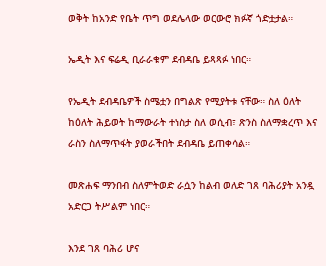ወቅት ከአንድ የቤት ጥግ ወደሌላው ወርውሮ ክፉኛ ጎድቷታል።

ኤዲት እና ፍሬዲ ቢራራቁም ደብዳቤ ይጻጻፉ ነበር።

የኤዲት ደብዳቤዎች ስሜቷን በግልጽ የሚያትቱ ናቸው። ስለ ዕለት ከዕለት ሕይወት ከማውራት ተነስታ ስለ ወሲብ፣ ጽንስ ስለማቋረጥ እና ራስን ስለማጥፋት ያወራችበት ደብዳቤ ይጠቀሳል።

መጽሐፍ ማንበብ ስለምትወድ ራሷን ከልብ ወለድ ገጸ ባሕሪያት አንዷ አድርጋ ትሥልም ነበር።

እንደ ገጸ ባሕሪ ሆና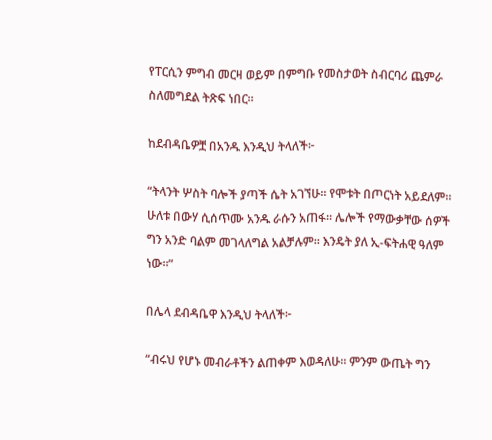የፐርሲን ምግብ መርዛ ወይም በምግቡ የመስታወት ስብርባሪ ጨምራ ስለመግደል ትጽፍ ነበር።

ከደብዳቤዎቿ በአንዱ እንዲህ ትላለች፦

“ትላንት ሦስት ባሎች ያጣች ሴት አገኘሁ። የሞቱት በጦርነት አይደለም። ሁለቱ በውሃ ሲሰጥሙ አንዱ ራሱን አጠፋ። ሌሎች የማውቃቸው ሰዎች ግን አንድ ባልም መገላለግል አልቻሉም። እንዴት ያለ ኢ-ፍትሐዊ ዓለም ነው።”

በሌላ ደብዳቤዋ እንዲህ ትላለች፦

“ብሩህ የሆኑ መብራቶችን ልጠቀም እወዳለሁ። ምንም ውጤት ግን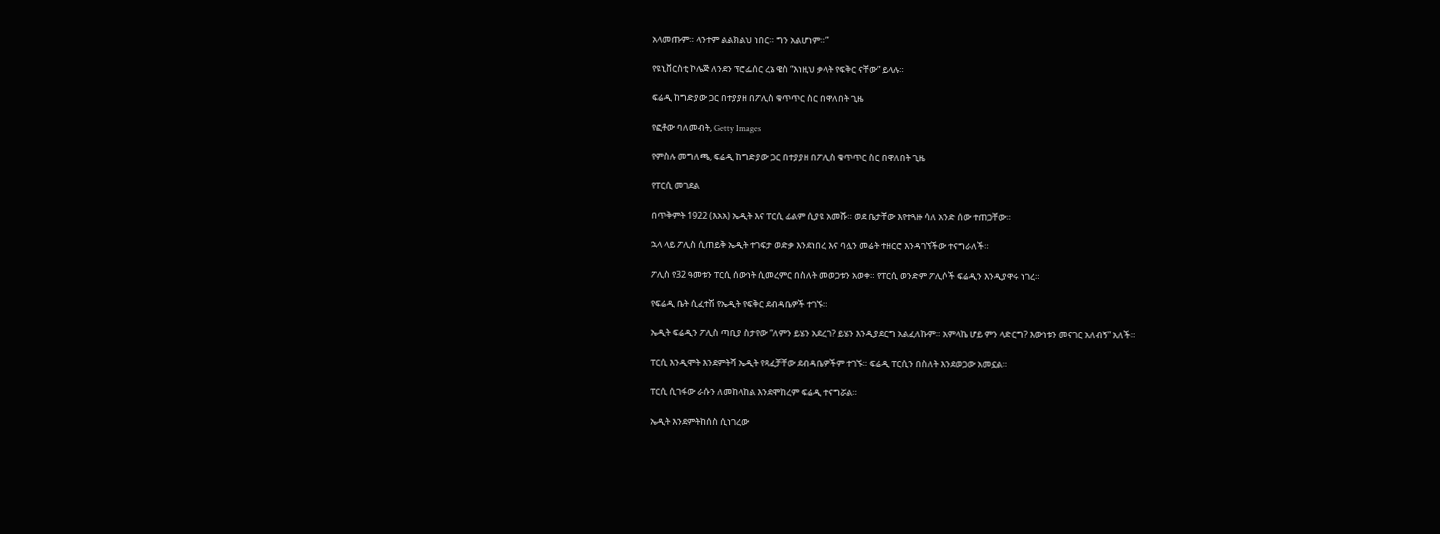አላመጡም። ላንተም ልልክልህ ነበር። ግን አልሆነም።”

የዩኒቨርስቲ ኮሌጅ ለንደን ፕሮፌሰር ረኔ ዌስ “እነዚህ ቃላት የፍቅር ናቸው” ይላሉ።

ፍሬዲ ከግድያው ጋር በተያያዘ በፖሊስ ቁጥጥር ስር በዋለበት ጊዜ

የፎቶው ባለመብት, Getty Images

የምስሉ መግለጫ, ፍሬዲ ከግድያው ጋር በተያያዘ በፖሊስ ቁጥጥር ስር በዋለበት ጊዜ

የፐርሲ መገደል

በጥቅምት 1922 (እአአ) ኤዲት እና ፐርሲ ፊልም ሲያዩ አመሹ። ወደ ቤታቸው እየተጓዙ ሳለ አንድ ሰው ተጠጋቸው።

ኋላ ላይ ፖሊስ ሲጠይቅ ኤዲት ተገፍታ ወድቃ እንደነበረ እና ባሏን መሬት ተዘርሮ እንዳገኘችው ተናግራለች።

ፖሊስ የ32 ዓመቱን ፐርሲ ሰውነት ሲመረምር በስለት መወጋቱን አወቀ። የፐርሲ ወንድም ፖሊሶች ፍሬዲን እንዲያዋሩ ነገረ።

የፍሬዲ ቤት ሲፈተሽ የኤዲት የፍቅር ደብዳቤዎች ተገኙ።

ኤዲት ፍሬዲን ፖሊስ ጣቢያ ስታየው “ለምን ይሄን አደረገ? ይሄን እንዲያደርግ አልፈለኩም። አምላኬ ሆይ ምን ላድርግ? እውነቱን መናገር አለብኝ” አለች።

ፐርሲ እንዲሞት እንደምትሻ ኤዲት የጻፈቻቸው ደብዳቤዎችም ተገኙ። ፍሬዲ ፐርሲን በስለት እንደወጋው አመኗል።

ፐርሲ ሲገፋው ራሱን ለመከላከል እንደሞከረም ፍሬዲ ተናግሯል።

ኤዲት እንደምትከሰስ ሲነገረው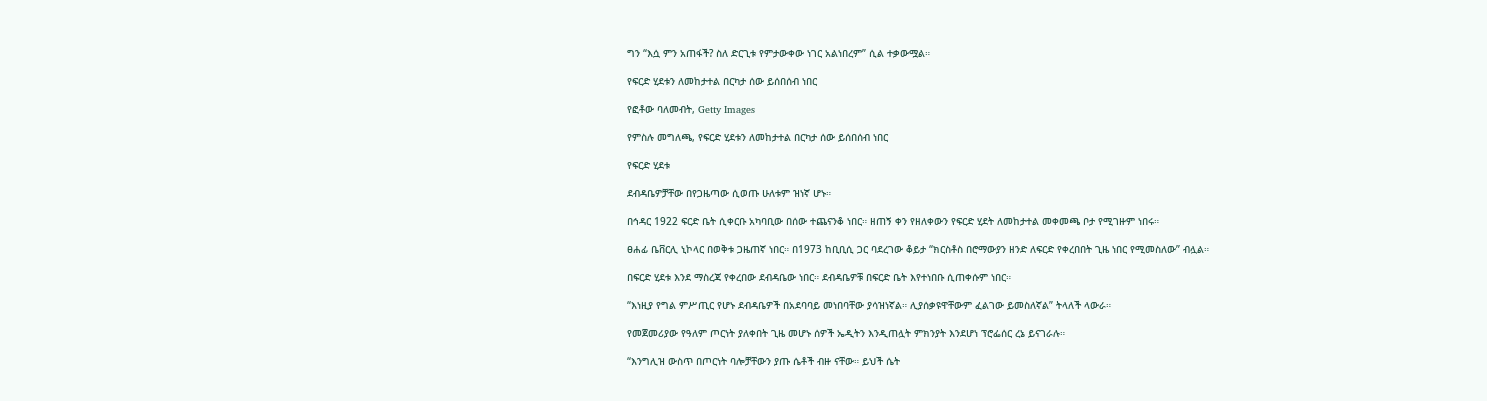ግን “እሷ ምን አጠፋች? ስለ ድርጊቱ የምታውቀው ነገር አልነበረም” ሲል ተቃውሟል።

የፍርድ ሂደቱን ለመከታተል በርካታ ሰው ይሰበሰብ ነበር

የፎቶው ባለመብት, Getty Images

የምስሉ መግለጫ, የፍርድ ሂደቱን ለመከታተል በርካታ ሰው ይሰበሰብ ነበር

የፍርድ ሂደቱ

ደብዳቤዎቻቸው በየጋዜጣው ሲወጡ ሁለቱም ዝነኛ ሆኑ።

በኅዳር 1922 ፍርድ ቤት ሲቀርቡ አካባቢው በሰው ተጨናንቆ ነበር። ዘጠኝ ቀን የዘለቀውን የፍርድ ሂደት ለመከታተል መቀመጫ ቦታ የሚገዙም ነበሩ።

ፀሐፊ ቤቨርሊ ኒኮላር በወቅቱ ጋዜጠኛ ነበር። በ1973 ከቢቢሲ ጋር ባደረገው ቆይታ “ክርስቶስ በሮማውያን ዘንድ ለፍርድ የቀረበበት ጊዜ ነበር የሚመስለው” ብሏል።

በፍርድ ሂደቱ እንደ ማስረጃ የቀረበው ደብዳቤው ነበር። ደብዳቤዎቹ በፍርድ ቤት እየተነበቡ ሲጠቀሱም ነበር።

“እነዚያ የግል ምሥጢር የሆኑ ደብዳቤዎች በአደባባይ መነበባቸው ያሳዝነኛል። ሊያሰቃዩዋቸውም ፈልገው ይመስለኛል” ትላለች ላውራ።

የመጀመሪያው የዓለም ጦርነት ያለቀበት ጊዜ መሆኑ ሰዎች ኤዲትን እንዲጠሏት ምክንያት እንደሆነ ፕሮፌሰር ረኔ ይናገራሉ።

“እንግሊዝ ውስጥ በጦርነት ባሎቻቸውን ያጡ ሴቶች ብዙ ናቸው። ይህች ሴት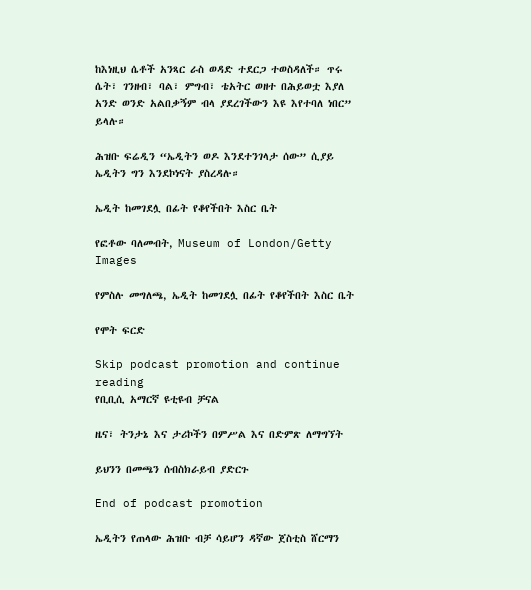ከእነዚህ ሴቶች አንጻር ራስ ወዳድ ተደርጋ ተወስዳለች። ጥሩ ሴት፣ ገንዘብ፣ ባል፣ ምግብ፣ ቴአትር ወዘተ በሕይወቷ እያለ አንድ ወንድ አልበቃኝም ብላ ያደረገችውን እዩ እየተባለ ነበር” ይላሉ።

ሕዝቡ ፍሬዲን “ኤዲትን ወዶ እንደተንገላታ ሰው” ሲያይ ኤዲትን ግን እንደኮነናት ያስረዳሉ።

ኤዲት ከመገደሏ በፊት የቆየችበት እስር ቤት

የፎቶው ባለመብት, Museum of London/Getty Images

የምስሉ መግለጫ, ኤዲት ከመገደሏ በፊት የቆየችበት እስር ቤት

የሞት ፍርድ

Skip podcast promotion and continue reading
የቢቢሲ አማርኛ ዩቲዩብ ቻናል

ዜና፣ ትንታኔ እና ታሪኮችን በምሥል እና በድምጽ ለማግኘት

ይህንን በመጫን ሰብስክራይብ ያድርጉ

End of podcast promotion

ኤዲትን የጠላው ሕዝቡ ብቻ ሳይሆን ዳኛው ጀስቲስ ሸርማን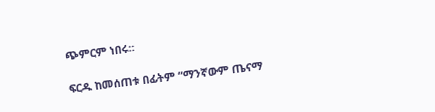ጭምርም ነበሩ።

ፍርዱ ከመሰጠቱ በፊትም “ማንኛውም ጤናማ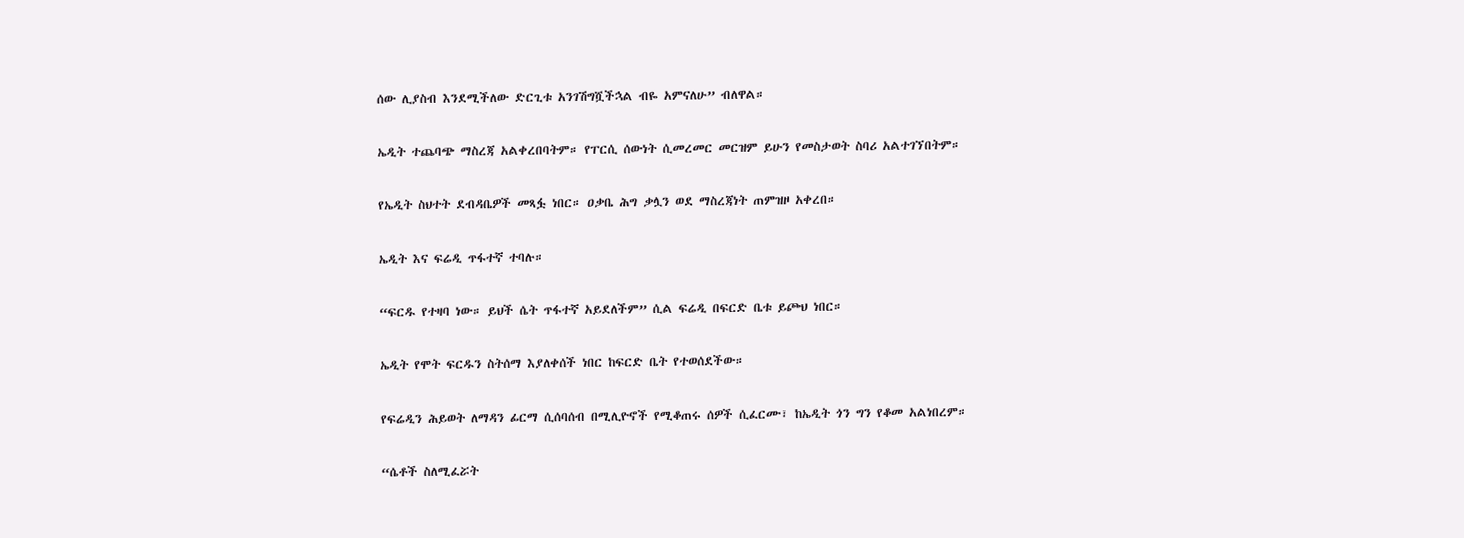ሰው ሊያስብ እንደሚችለው ድርጊቱ አንገሽግሿችኋል ብዬ አምናለሁ” ብለዋል።

ኤዲት ተጨባጭ ማስረጃ አልቀረበባትም። የፐርሲ ሰውነት ሲመረመር መርዝም ይሁን የመስታወት ስባሪ አልተገኘበትም።

የኤዲት ስህተት ደብዳቤዎች መጻፏ ነበር። ዐቃቤ ሕግ ቃሏን ወደ ማስረጃነት ጠምዝዞ አቀረበ።

ኤዲት እና ፍሬዲ ጥፋተኛ ተባሉ።

“ፍርዱ የተዛባ ነው። ይህች ሴት ጥፋተኛ አይደለችም” ሲል ፍሬዲ በፍርድ ቤቱ ይጮህ ነበር።

ኤዲት የሞት ፍርዱን ስትሰማ እያለቀሰች ነበር ከፍርድ ቤት የተወሰደችው።

የፍሬዲን ሕይወት ለማዳን ፊርማ ሲሰባሰብ በሚሊዮኖች የሚቆጠሩ ሰዎች ሲፈርሙ፣ ከኤዲት ጎን ግን የቆመ አልነበረም።

“ሴቶች ስለሚፈሯት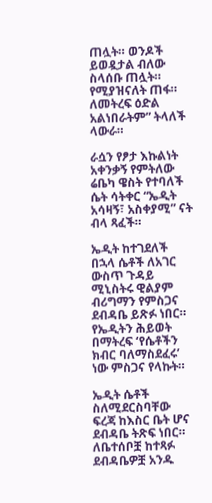ጠሏት። ወንዶች ይወዷታል ብለው ስላሰቡ ጠሏት። የሚያዝናለት ጠፋ። ለመትረፍ ዕድል አልነበራትም” ትላለች ላውራ።

ራሷን የፆታ እኩልነት አቀንቃኝ የምትለው ሬቤካ ዌስት የተባለች ሴት ሳትቀር “ኤዲት አሳዛኝ፣ አስቀያሚ” ናት ብላ ጻፈች።

ኤዲት ከተገደለች በኋላ ሴቶች ለአገር ውስጥ ጉዳይ ሚኒስትሩ ዊልያም ብሪግማን የምስጋና ደብዳቤ ይጽፉ ነበር። የኤዲትን ሕይወት በማትረፍ ‘የሴቶችን ክብር ባለማስደፈሩ’ ነው ምስጋና የላኩት።

ኤዲት ሴቶች ስለሚደርስባቸው ፍረጃ ከእስር ቤት ሆና ደብዳቤ ትጽፍ ነበር። ለቤተሰቦቿ ከተጻፉ ደብዳቤዎቿ አንዱ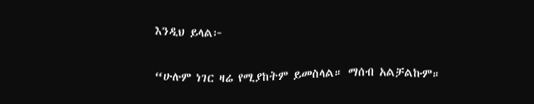እንዲህ ይላል፦

“ሁሉም ነገር ዛሬ የሚያከትም ይመስላል። ማሰብ አልቻልኩም።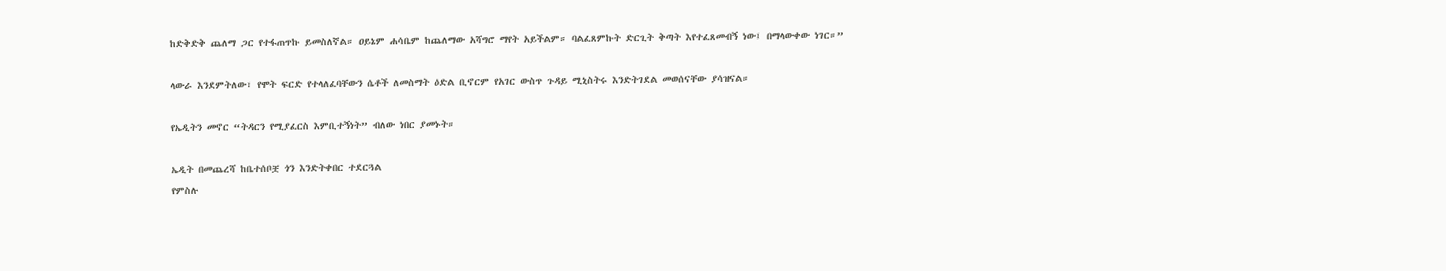ከድቅድቅ ጨለማ ጋር የተፋጠጥኩ ይመስለኛል። ዐይኔም ሐሳቤም ከጨለማው አሻግሮ ማየት አይችልም። ባልፈጸምኩት ድርጊት ቅጣት እየተፈጸመብኝ ነው፤ በማላውቀው ነገር።”

ላውራ እንደምትለው፣ የሞት ፍርድ የተላለፈባቸውን ሴቶች ለመስማት ዕድል ቢኖርም የአገር ውስጥ ጉዳይ ሚኒስትሩ እንድትገደል መወሰናቸው ያሳዝናል።

የኤዲትን መኖር “ትዳርን የሚያፈርስ እምቢተኝነት” ብለው ነበር ያመኑት።

ኤዲት በመጨረሻ ከቤተሰቦቿ ጎን እንድትቀበር ተደርጓል
የምስሉ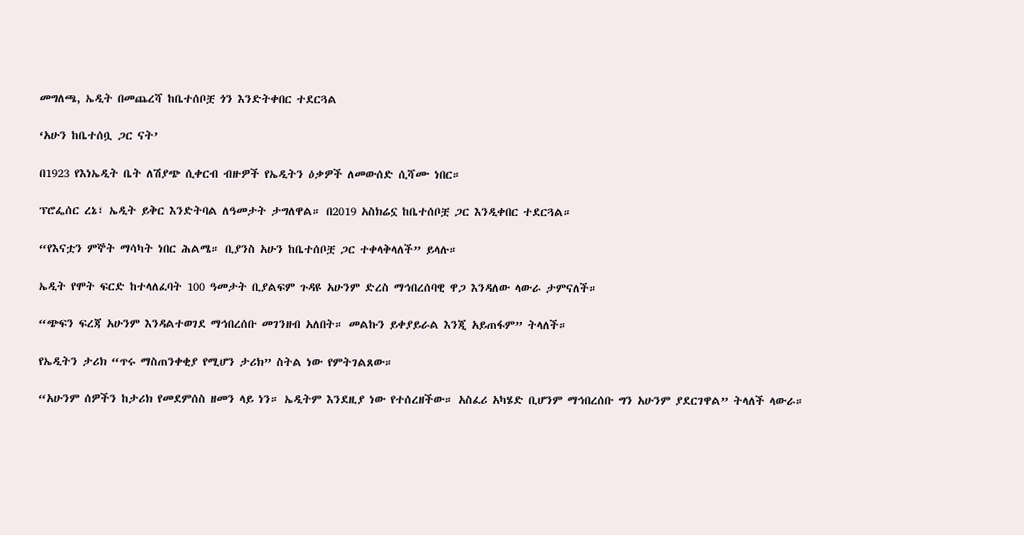መግለጫ, ኤዲት በመጨረሻ ከቤተሰቦቿ ጎን እንድትቀበር ተደርጓል

‘አሁን ከቤተሰቧ ጋር ናት’

በ1923 የእነኤዲት ቤት ለሽያጭ ሲቀርብ ብዙዎች የኤዲትን ዕቃዎች ለመውሰድ ሲሻሙ ነበር።

ፕሮፌሰር ረኔ፣ ኤዲት ይቅር እንድትባል ለዓመታት ታግለዋል። በ2019 አስክሬኗ ከቤተሰቦቿ ጋር እንዲቀበር ተደርጓል።

“የእናቷን ምኞት ማሳካት ነበር ሕልሜ። ቢያንስ አሁን ከቤተሰቦቿ ጋር ተቀላቅላለች” ይላሉ።

ኤዲት የሞት ፍርድ ከተላለፈባት 100 ዓመታት ቢያልፍም ጉዳዩ አሁንም ድረስ ማኅበረሰባዊ ዋጋ እንዳለው ላውራ ታምናለች።

“ጭፍን ፍረጃ አሁንም እንዳልተወገደ ማኅበረሰቡ መገንዘብ አለበት። መልኩን ይቀያይራል እንጂ አይጠፋም” ትላለች።

የኤዲትን ታሪክ “ጥሩ ማስጠንቀቂያ የሚሆን ታሪክ” ስትል ነው የምትገልጸው።

“አሁንም ሰዎችን ከታሪክ የመደምሰስ ዘመን ላይ ነን። ኤዲትም እንደዚያ ነው የተሰረዘችው። አስፈሪ አካሄድ ቢሆንም ማኅበረሰቡ ግን አሁንም ያደርገዋል” ትላለች ላውራ።